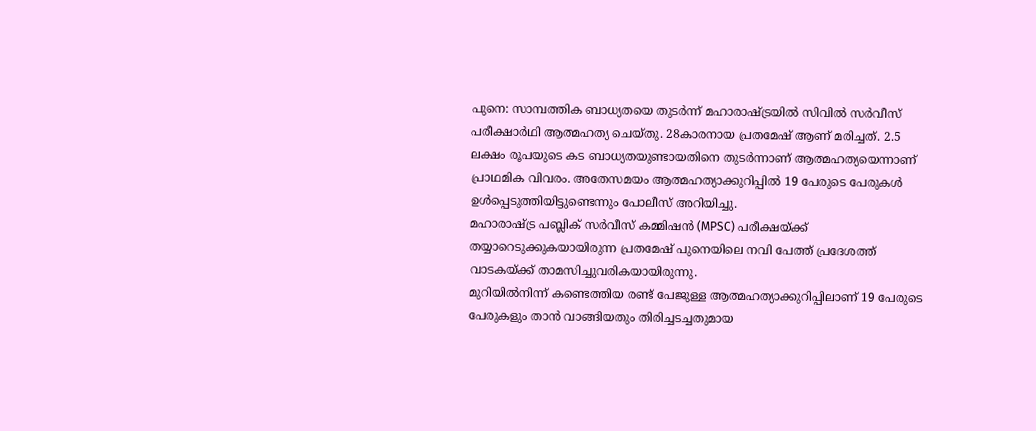പുനെ: സാമ്പത്തിക ബാധ്യതയെ തുടർന്ന് മഹാരാഷ്ട്രയിൽ സിവിൽ സർവീസ് പരീക്ഷാർഥി ആത്മഹത്യ ചെയ്തു. 28കാരനായ പ്രതമേഷ് ആണ് മരിച്ചത്. 2.5 ലക്ഷം രൂപയുടെ കട ബാധ്യതയുണ്ടായതിനെ തുടർന്നാണ് ആത്മഹത്യയെന്നാണ് പ്രാഥമിക വിവരം. അതേസമയം ആത്മഹത്യാക്കുറിപ്പിൽ 19 പേരുടെ പേരുകൾ ഉൾപ്പെടുത്തിയിട്ടുണ്ടെന്നും പോലീസ് അറിയിച്ചു.
മഹാരാഷ്ട്ര പബ്ലിക് സർവീസ് കമ്മിഷൻ (MPSC) പരീക്ഷയ്ക്ക് തയ്യാറെടുക്കുകയായിരുന്ന പ്രതമേഷ് പുനെയിലെ നവി പേത്ത് പ്രദേശത്ത് വാടകയ്ക്ക് താമസിച്ചുവരികയായിരുന്നു.
മുറിയിൽനിന്ന് കണ്ടെത്തിയ രണ്ട് പേജുള്ള ആത്മഹത്യാക്കുറിപ്പിലാണ് 19 പേരുടെ പേരുകളും താൻ വാങ്ങിയതും തിരിച്ചടച്ചതുമായ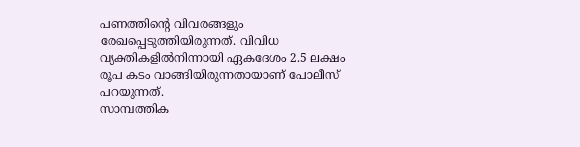പണത്തിന്റെ വിവരങ്ങളും രേഖപ്പെടുത്തിയിരുന്നത്. വിവിധ വ്യക്തികളിൽനിന്നായി ഏകദേശം 2.5 ലക്ഷം രൂപ കടം വാങ്ങിയിരുന്നതായാണ് പോലീസ് പറയുന്നത്.
സാമ്പത്തിക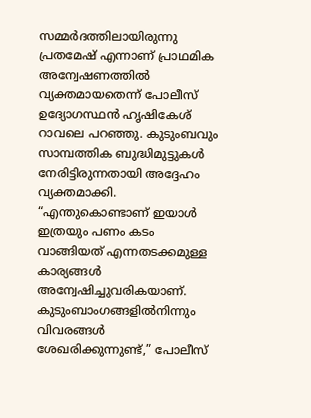സമ്മർദത്തിലായിരുന്നു പ്രതമേഷ് എന്നാണ് പ്രാഥമിക അന്വേഷണത്തിൽ വ്യക്തമായതെന്ന് പോലീസ് ഉദ്യോഗസ്ഥൻ ഹൃഷികേശ് റാവലെ പറഞ്ഞു. കുടുംബവും സാമ്പത്തിക ബുദ്ധിമുട്ടുകൾ നേരിട്ടിരുന്നതായി അദ്ദേഹം വ്യക്തമാക്കി. “എന്തുകൊണ്ടാണ് ഇയാൾ ഇത്രയും പണം കടം വാങ്ങിയത് എന്നതടക്കമുള്ള കാര്യങ്ങൾ അന്വേഷിച്ചുവരികയാണ്. കുടുംബാംഗങ്ങളിൽനിന്നും വിവരങ്ങൾ ശേഖരിക്കുന്നുണ്ട്,” പോലീസ്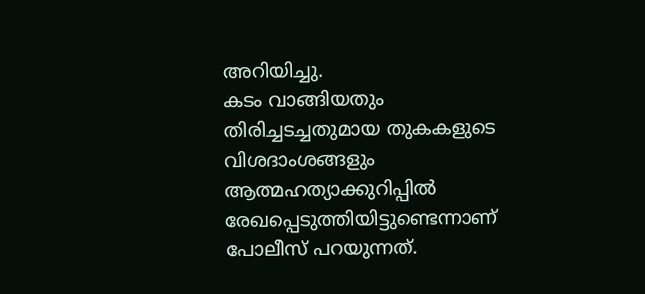അറിയിച്ചു.
കടം വാങ്ങിയതും തിരിച്ചടച്ചതുമായ തുകകളുടെ വിശദാംശങ്ങളും ആത്മഹത്യാക്കുറിപ്പിൽ രേഖപ്പെടുത്തിയിട്ടുണ്ടെന്നാണ് പോലീസ് പറയുന്നത്.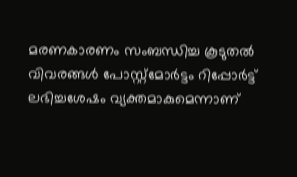മരണകാരണം സംബന്ധിച്ച കൂടുതൽ വിവരങ്ങൾ പോസ്റ്റ്മോർട്ടം റിപ്പോർട്ട് ലഭിച്ചശേഷം വ്യക്തമാകുമെന്നാണ്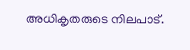അധികൃതരുടെ നിലപാട്.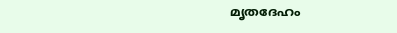മൃതദേഹം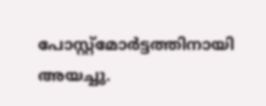പോസ്റ്റ്മോർട്ടത്തിനായി അയച്ചു.